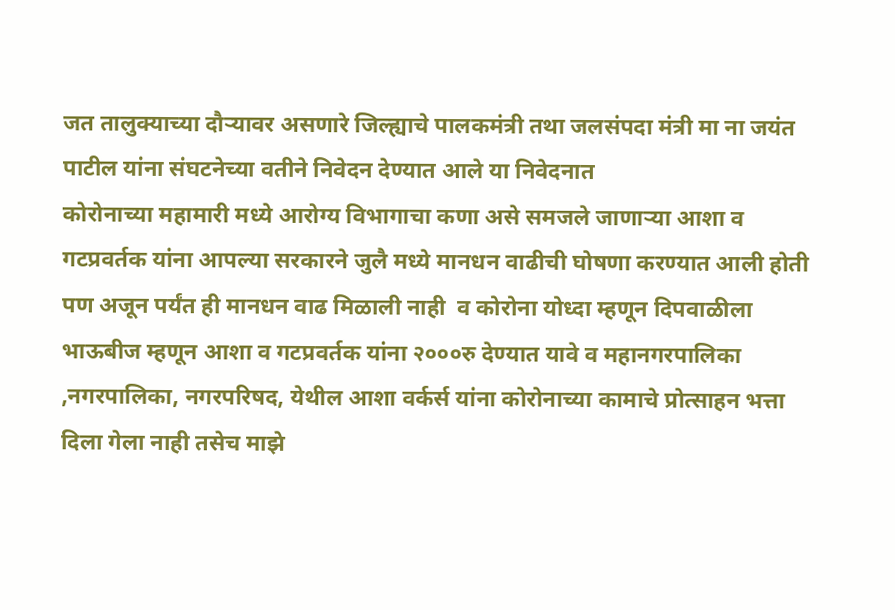जत तालुक्याच्या दौऱ्यावर असणारे जिल्ह्याचे पालकमंत्री तथा जलसंपदा मंत्री मा ना जयंत पाटील यांना संघटनेच्या वतीने निवेदन देण्यात आले या निवेदनात
कोरोनाच्या महामारी मध्ये आरोग्य विभागाचा कणा असे समजले जाणाऱ्या आशा व गटप्रवर्तक यांना आपल्या सरकारने जुलै मध्ये मानधन वाढीची घोषणा करण्यात आली होती पण अजून पर्यंत ही मानधन वाढ मिळाली नाही  व कोरोना योध्दा म्हणून दिपवाळीला भाऊबीज म्हणून आशा व गटप्रवर्तक यांना २०००रु देण्यात यावे व महानगरपालिका ,नगरपालिका, नगरपरिषद, येथील आशा वर्कर्स यांना कोरोनाच्या कामाचे प्रोत्साहन भत्ता दिला गेला नाही तसेच माझे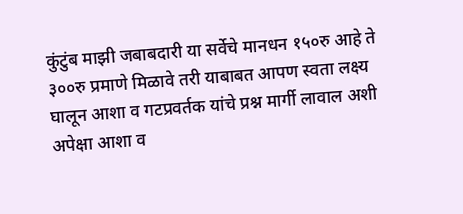कुंटुंब माझी जबाबदारी या सर्वेचे मानधन १५०रु आहे ते ३००रु प्रमाणे मिळावे तरी याबाबत आपण स्वता लक्ष्य घालून आशा व गटप्रवर्तक यांचे प्रश्न मार्गी लावाल अशी अपेक्षा आशा व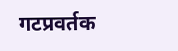गटप्रवर्तक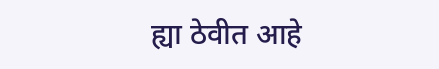ह्या ठेवीत आहे